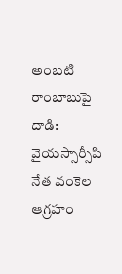అంబటి రాంబాబుపై దాడి: వైయస్సార్సీపి నేత వంకెల ఆగ్రహం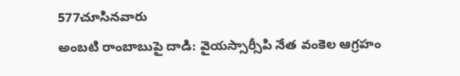577చూసినవారు
అంబటి రాంబాబుపై దాడి: వైయస్సార్సీపి నేత వంకెల ఆగ్రహం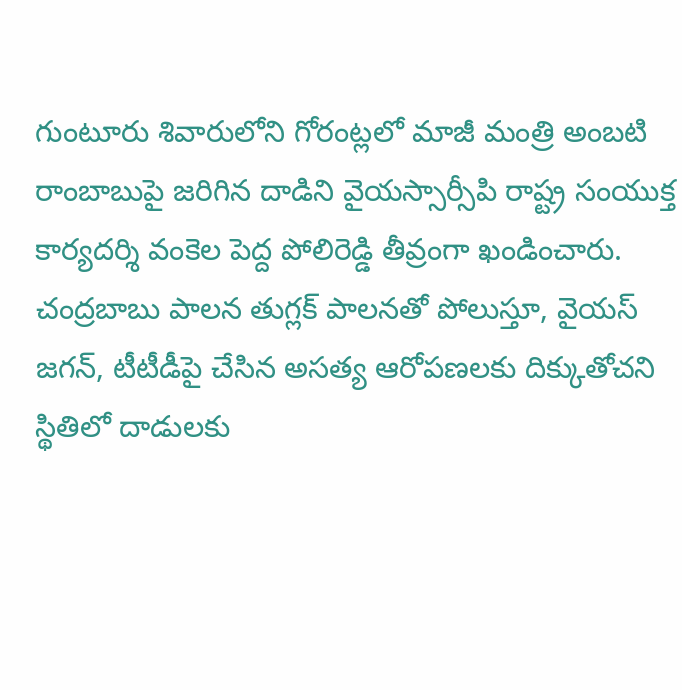గుంటూరు శివారులోని గోరంట్లలో మాజీ మంత్రి అంబటి రాంబాబుపై జరిగిన దాడిని వైయస్సార్సీపి రాష్ట్ర సంయుక్త కార్యదర్శి వంకెల పెద్ద పోలిరెడ్డి తీవ్రంగా ఖండించారు. చంద్రబాబు పాలన తుగ్లక్ పాలనతో పోలుస్తూ, వైయస్ జగన్, టీటీడీపై చేసిన అసత్య ఆరోపణలకు దిక్కుతోచని స్థితిలో దాడులకు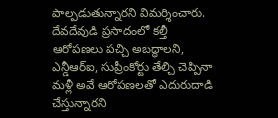పాల్పడుతున్నారని విమర్శించారు. దేవదేవుడి ప్రసాదంలో కల్తీ ఆరోపణలు పచ్చి అబద్ధాలని, ఎన్డీఆర్ఐ, సుప్రీంకోర్టు తేల్చి చెప్పినా మళ్లీ అవే ఆరోపణలతో ఎదురుదాడి చేస్తున్నారని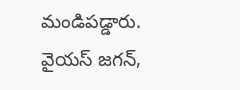మండిపడ్డారు. వైయస్ జగన్,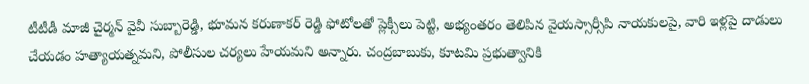టీటీడీ మాజీ చైర్మన్ వైవీ సుబ్బారెడ్డి, భూమన కరుణాకర్ రెడ్డి ఫోటోలతో ప్లెక్సీలు పెట్టి, అభ్యంతరం తెలిపిన వైయస్సార్సీపి నాయకులపై, వారి ఇళ్లపై దాడులు చేయడం హత్యాయత్నమని, పోలీసుల చర్యలు హేయమని అన్నారు. చంద్రబాబుకు, కూటమి ప్రభుత్వానికి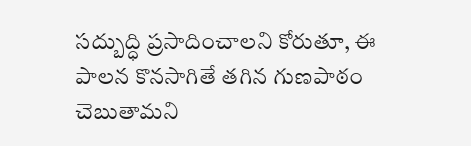సద్బుద్ధి ప్రసాదించాలని కోరుతూ, ఈ పాలన కొనసాగితే తగిన గుణపాఠం చెబుతామని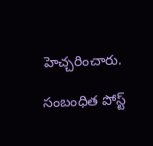హెచ్చరించారు.

సంబంధిత పోస్ట్